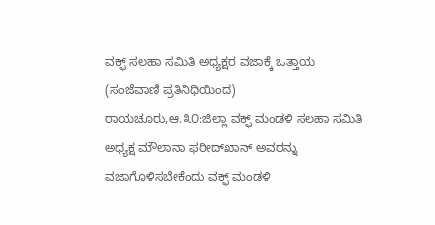ವಕ್ಫ್ ಸಲಹಾ ಸಮಿತಿ ಅಧ್ಯಕ್ಷರ ವಜಾಕ್ಕೆ ಒತ್ತಾಯ
(ಸಂಜೆವಾಣಿ ಪ್ರತಿನಿಧಿಯಿಂದ)
ರಾಯಚೂರು,ಆ.೩೦:ಜಿಲ್ಲಾ ವಕ್ಫ್ ಮಂಡಳಿ ಸಲಹಾ ಸಮಿತಿ ಅಧ್ಯಕ್ಷ ಮೌಲಾನಾ ಫರೀದ್‌ಖಾನ್ ಅವರನ್ನು ವಜಾಗೊಳಿಸಬೇಕೆಂದು ವಕ್ಫ್ ಮಂಡಳಿ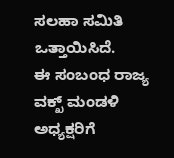ಸಲಹಾ ಸಮಿತಿ ಒತ್ತಾಯಿಸಿದೆ.
ಈ ಸಂಬಂಧ ರಾಜ್ಯ ವಕ್ಖ್ ಮಂಡಳಿ ಅಧ್ಯಕ್ಷರಿಗೆ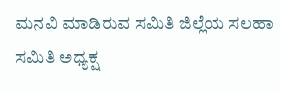ಮನವಿ ಮಾಡಿರುವ ಸಮಿತಿ ಜಿಲ್ಲೆಯ ಸಲಹಾ ಸಮಿತಿ ಅಧ್ಯಕ್ಷ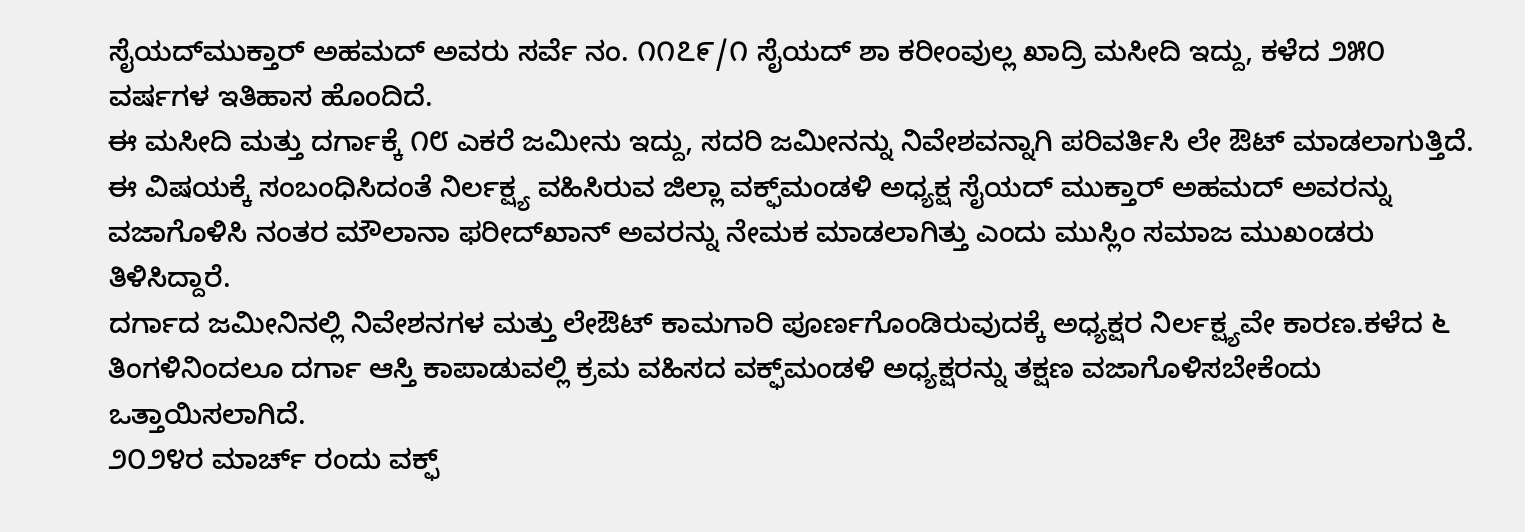ಸೈಯದ್‌ಮುಕ್ತಾರ್ ಅಹಮದ್ ಅವರು ಸರ್ವೆ ನಂ. ೧೧೭೯/೧ ಸೈಯದ್ ಶಾ ಕರೀಂವುಲ್ಲ ಖಾದ್ರಿ ಮಸೀದಿ ಇದ್ದು, ಕಳೆದ ೨೫೦ ವರ್ಷಗಳ ಇತಿಹಾಸ ಹೊಂದಿದೆ.
ಈ ಮಸೀದಿ ಮತ್ತು ದರ್ಗಾಕ್ಕೆ ೧೮ ಎಕರೆ ಜಮೀನು ಇದ್ದು, ಸದರಿ ಜಮೀನನ್ನು ನಿವೇಶವನ್ನಾಗಿ ಪರಿವರ್ತಿಸಿ ಲೇ ಔಟ್ ಮಾಡಲಾಗುತ್ತಿದೆ. ಈ ವಿಷಯಕ್ಕೆ ಸಂಬಂಧಿಸಿದಂತೆ ನಿರ್ಲಕ್ಷ್ಯ ವಹಿಸಿರುವ ಜಿಲ್ಲಾ ವಕ್ಫ್‌ಮಂಡಳಿ ಅಧ್ಯಕ್ಷ ಸೈಯದ್ ಮುಕ್ತಾರ್ ಅಹಮದ್ ಅವರನ್ನು ವಜಾಗೊಳಿಸಿ ನಂತರ ಮೌಲಾನಾ ಫರೀದ್‌ಖಾನ್ ಅವರನ್ನು ನೇಮಕ ಮಾಡಲಾಗಿತ್ತು ಎಂದು ಮುಸ್ಲಿಂ ಸಮಾಜ ಮುಖಂಡರು ತಿಳಿಸಿದ್ದಾರೆ.
ದರ್ಗಾದ ಜಮೀನಿನಲ್ಲಿ ನಿವೇಶನಗಳ ಮತ್ತು ಲೇಔಟ್ ಕಾಮಗಾರಿ ಪೂರ್ಣಗೊಂಡಿರುವುದಕ್ಕೆ ಅಧ್ಯಕ್ಷರ ನಿರ್ಲಕ್ಷ್ಯವೇ ಕಾರಣ.ಕಳೆದ ೬ ತಿಂಗಳಿನಿಂದಲೂ ದರ್ಗಾ ಆಸ್ತಿ ಕಾಪಾಡುವಲ್ಲಿ ಕ್ರಮ ವಹಿಸದ ವಕ್ಫ್‌ಮಂಡಳಿ ಅಧ್ಯಕ್ಷರನ್ನು ತಕ್ಷಣ ವಜಾಗೊಳಿಸಬೇಕೆಂದು ಒತ್ತಾಯಿಸಲಾಗಿದೆ.
೨೦೨೪ರ ಮಾರ್ಚ್ ರಂದು ವಕ್ಫ್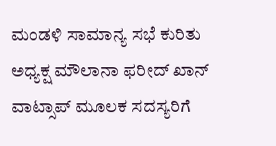ಮಂಡಳಿ ಸಾಮಾನ್ಯ ಸಭೆ ಕುರಿತು ಅಧ್ಯಕ್ಷ ಮೌಲಾನಾ ಫರೀದ್ ಖಾನ್ ವಾಟ್ಸಾಪ್ ಮೂಲಕ ಸದಸ್ಯರಿಗೆ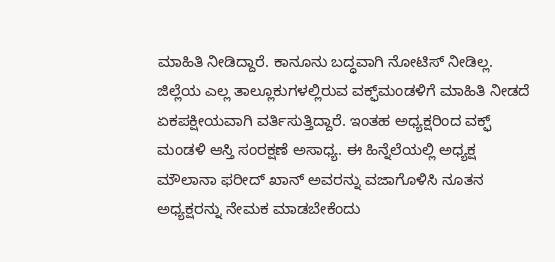ಮಾಹಿತಿ ನೀಡಿದ್ದಾರೆ. ಕಾನೂನು ಬದ್ಧವಾಗಿ ನೋಟಿಸ್ ನೀಡಿಲ್ಲ.
ಜಿಲ್ಲೆಯ ಎಲ್ಲ ತಾಲ್ಲೂಕುಗಳಲ್ಲಿರುವ ವಕ್ಫ್‌ಮಂಡಳಿಗೆ ಮಾಹಿತಿ ನೀಡದೆ ಏಕಪಕ್ಷೀಯವಾಗಿ ವರ್ತಿಸುತ್ತಿದ್ದಾರೆ. ಇಂತಹ ಅಧ್ಯಕ್ಷರಿಂದ ವಕ್ಫ್ ಮಂಡಳಿ ಆಸ್ತಿ ಸಂರಕ್ಷಣೆ ಅಸಾಧ್ಯ. ಈ ಹಿನ್ನೆಲೆಯಲ್ಲಿ ಅಧ್ಯಕ್ಷ ಮೌಲಾನಾ ಫರೀದ್ ಖಾನ್ ಅವರನ್ನು ವಜಾಗೊಳಿಸಿ ನೂತನ ಅಧ್ಯಕ್ಷರನ್ನು ನೇಮಕ ಮಾಡಬೇಕೆಂದು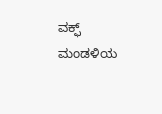ವಕ್ಫ್ ಮಂಡಳಿಯ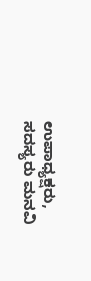ಉಪಾಧ್ಯಕ್ಷರು, ಸದಸ್ಯರು ಮನವಿ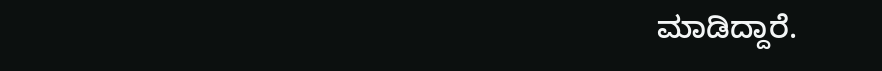ಮಾಡಿದ್ದಾರೆ.